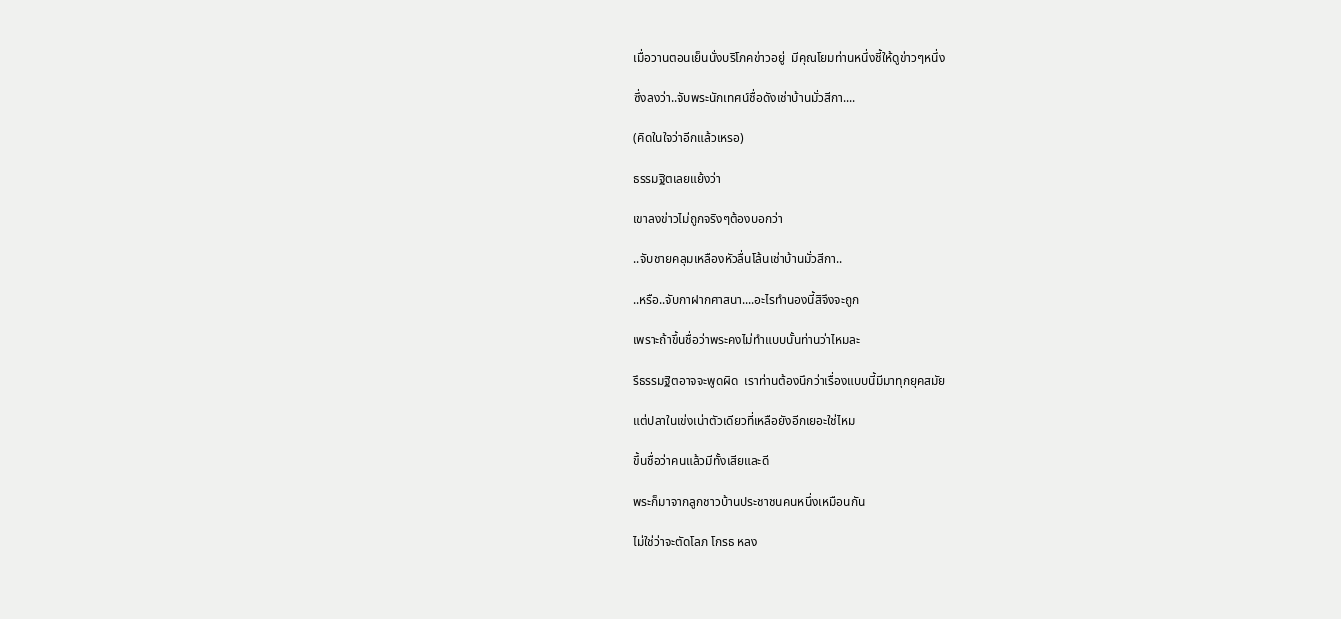เมื่อวานตอนเย็นนั่งบริโภคข่าวอยู่  มีคุณโยมท่านหนึ่งชี้ให้ดูข่าวๆหนึ่ง

ซึ่งลงว่า..จับพระนักเทศน์ชื่อดังเช่าบ้านมั่วสีกา....

(คิดในใจว่าอีกแล้วเหรอ)

ธรรมฐิตเลยแย้งว่า

เขาลงข่าวไม่ถูกจริงๆต้องบอกว่า

..จับชายคลุมเหลืองหัวลื่นโล้นเช่าบ้านมั่วสีกา..

..หรือ..จับกาฝากศาสนา....อะไรทำนองนี้สิจึงจะถูก

เพราะถ้าขึ้นชื่อว่าพระคงไม่ทำแบบนั้นท่านว่าไหมละ

รึธรรมฐิตอาจจะพูดผิด  เราท่านต้องนึกว่าเรื่องแบบนี้มีมาทุกยุคสมัย

แต่ปลาในเข่งเน่าตัวเดียวที่เหลือยังอีกเยอะใช่ไหม

ขึ้นชื่อว่าคนแล้วมีทั้งเสียและดี

พระก็มาจากลูกชาวบ้านประชาชนคนหนึ่งเหมือนกัน

ไม่ใช่ว่าจะตัดโลภ โกรธ หลง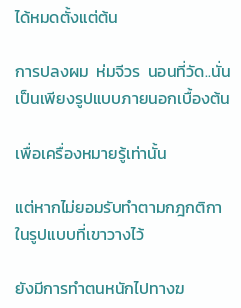ได้หมดตั้งแต่ต้น

การปลงผม  ห่มจีวร  นอนที่วัด..นั่นเป็นเพียงรูปแบบภายนอกเบื้องต้น

เพื่อเครื่องหมายรู้เท่านั้น

แต่หากไม่ยอมรับทำตามกฎกติกาในรูปแบบที่เขาวางไว้

ยังมีการทำตนหนักไปทางฆ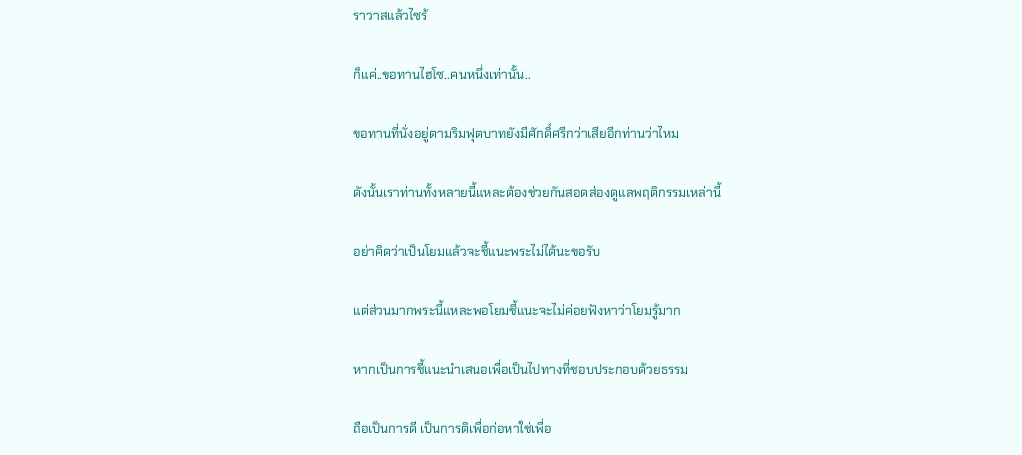ราวาสแล้วไซร้

ก็แค่..ขอทานไฮโซ..คนหนึ่งเท่านั้น..

ขอทานที่นั่งอยู่ตามริมฟุตบาทยังมีศักดิ์ศรีกว่าเสียอีกท่านว่าไหม

ดังนั้นเราท่านทั้งหลายนี้แหละต้องช่วยกันสอดส่องดูแลพฤติกรรมเหล่านี้

อย่าคิดว่าเป็นโยมแล้วจะชี้แนะพระไม่ได้นะขอรับ

แต่ส่วนมากพระนี้แหละพอโยมชี้แนะจะไม่ค่อยฟังหาว่าโยมรู้มาก

หากเป็นการชี้แนะนำเสนอเพื่อเป็นไปทางที่ชอบประกอบด้วยธรรม

ถือเป็นการดี เป็นการติเพื่อก่อหาใช่เพื่อ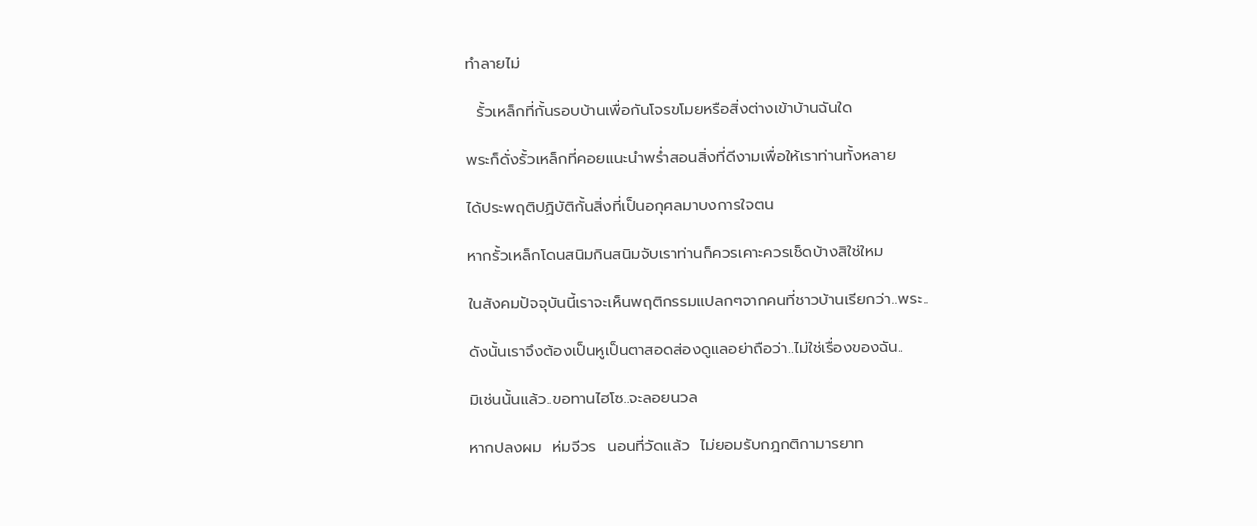ทำลายไม่

  รั้วเหล็กที่กั้นรอบบ้านเพื่อกันโจรขโมยหรือสิ่งต่างเข้าบ้านฉันใด

พระก็ดั่งรั้วเหล็กที่คอยแนะนำพร่ำสอนสิ่งที่ดีงามเพื่อให้เราท่านทั้งหลาย

ได้ประพฤติปฏิบัติกั้นสิ่งที่เป็นอกุศลมาบงการใจตน

หากรั้วเหล็กโดนสนิมกินสนิมจับเราท่านก็ควรเคาะควรเช็ดบ้างสิใช่ใหม

ในสังคมปัจจุบันนี้เราจะเห็นพฤติกรรมแปลกๆจากคนที่ชาวบ้านเรียกว่า..พระ..

ดังนั้นเราจึงต้องเป็นหูเป็นตาสอดส่องดูแลอย่าถือว่า..ไม่ใช่เรื่องของฉัน..

มิเช่นนั้นแล้ว..ขอทานไฮโซ..จะลอยนวล

หากปลงผม  ห่มจีวร  นอนที่วัดแล้ว  ไม่ยอมรับกฎกติกามารยาท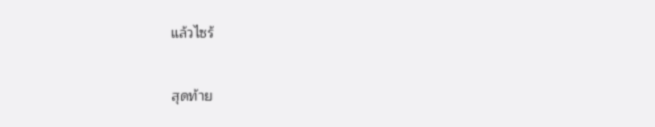แล้วไซร้

สุดท้าย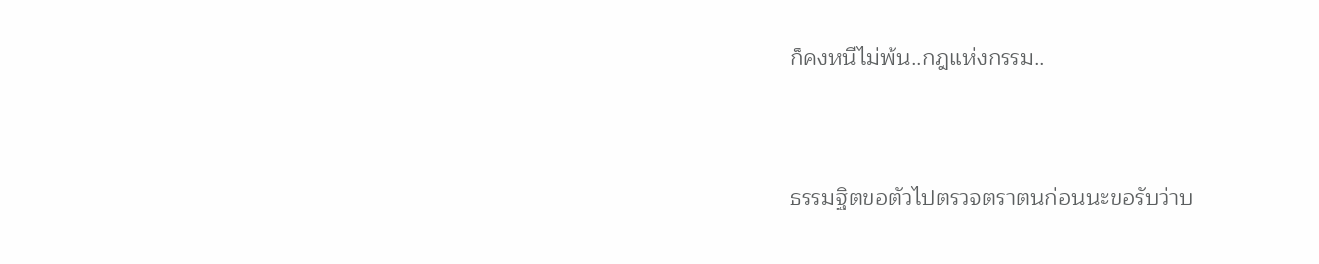ก็คงหนีไม่พ้น..กฎแห่งกรรม..



ธรรมฐิตขอตัวไปตรวจตราตนก่อนนะขอรับว่าบ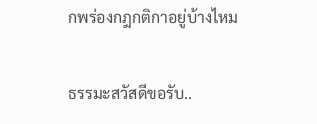กพร่องกฎกติกาอยู่บ้างไหม

ธรรมะสวัสดีขอรับ..